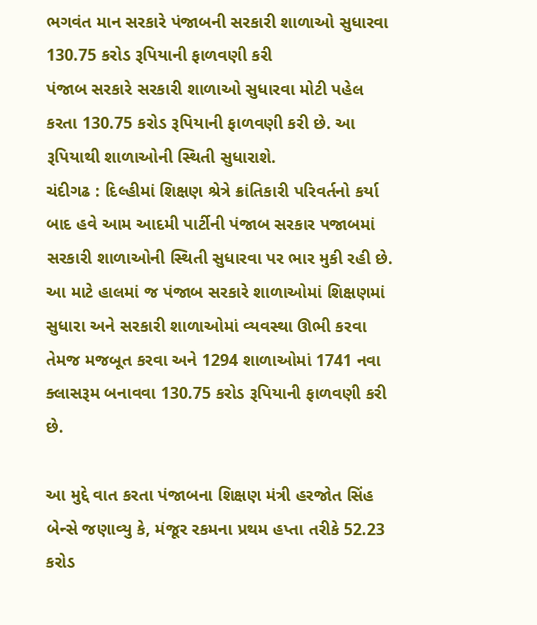ભગવંત માન સરકારે પંજાબની સરકારી શાળાઓ સુધારવા 130.75 કરોડ રૂપિયાની ફાળવણી કરી
પંજાબ સરકારે સરકારી શાળાઓ સુધારવા મોટી પહેલ કરતા 130.75 કરોડ રૂપિયાની ફાળવણી કરી છે. આ રૂપિયાથી શાળાઓની સ્થિતી સુધારાશે.
ચંદીગઢ : દિલ્હીમાં શિક્ષણ શ્રેત્રે ક્રાંતિકારી પરિવર્તનો કર્યા બાદ હવે આમ આદમી પાર્ટીની પંજાબ સરકાર પજાબમાં સરકારી શાળાઓની સ્થિતી સુધારવા પર ભાર મુકી રહી છે. આ માટે હાલમાં જ પંજાબ સરકારે શાળાઓમાં શિક્ષણમાં સુધારા અને સરકારી શાળાઓમાં વ્યવસ્થા ઊભી કરવા તેમજ મજબૂત કરવા અને 1294 શાળાઓમાં 1741 નવા ક્લાસરૂમ બનાવવા 130.75 કરોડ રૂપિયાની ફાળવણી કરી છે.

આ મુદ્દે વાત કરતા પંજાબના શિક્ષણ મંત્રી હરજોત સિંહ બેન્સે જણાવ્યુ કે, મંજૂર રકમના પ્રથમ હપ્તા તરીકે 52.23 કરોડ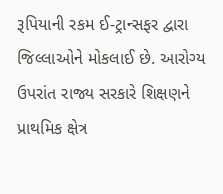રૂપિયાની રકમ ઈ-ટ્રાન્સફર દ્વારા જિલ્લાઓને મોકલાઈ છે. આરોગ્ય ઉપરાંત રાજ્ય સરકારે શિક્ષણને પ્રાથમિક ક્ષેત્ર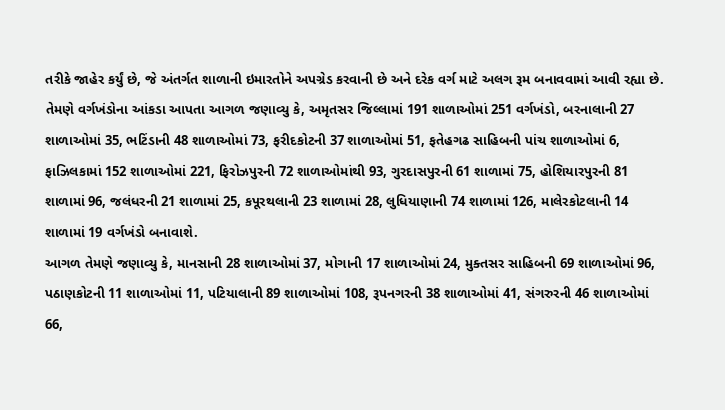તરીકે જાહેર કર્યું છે, જે અંતર્ગત શાળાની ઇમારતોને અપગ્રેડ કરવાની છે અને દરેક વર્ગ માટે અલગ રૂમ બનાવવામાં આવી રહ્યા છે.
તેમણે વર્ગખંડોના આંકડા આપતા આગળ જણાવ્યુ કે, અમૃતસર જિલ્લામાં 191 શાળાઓમાં 251 વર્ગખંડો, બરનાલાની 27 શાળાઓમાં 35, ભટિંડાની 48 શાળાઓમાં 73, ફરીદકોટની 37 શાળાઓમાં 51, ફતેહગઢ સાહિબની પાંચ શાળાઓમાં 6, ફાઝિલકામાં 152 શાળાઓમાં 221, ફિરોઝપુરની 72 શાળાઓમાંથી 93, ગુરદાસપુરની 61 શાળામાં 75, હોશિયારપુરની 81 શાળામાં 96, જલંધરની 21 શાળામાં 25, કપૂરથલાની 23 શાળામાં 28, લુધિયાણાની 74 શાળામાં 126, માલેરકોટલાની 14 શાળામાં 19 વર્ગખંડો બનાવાશે.
આગળ તેમણે જણાવ્યુ કે, માનસાની 28 શાળાઓમાં 37, મોગાની 17 શાળાઓમાં 24, મુક્તસર સાહિબની 69 શાળાઓમાં 96, પઠાણકોટની 11 શાળાઓમાં 11, પટિયાલાની 89 શાળાઓમાં 108, રૂપનગરની 38 શાળાઓમાં 41, સંગરુરની 46 શાળાઓમાં 66,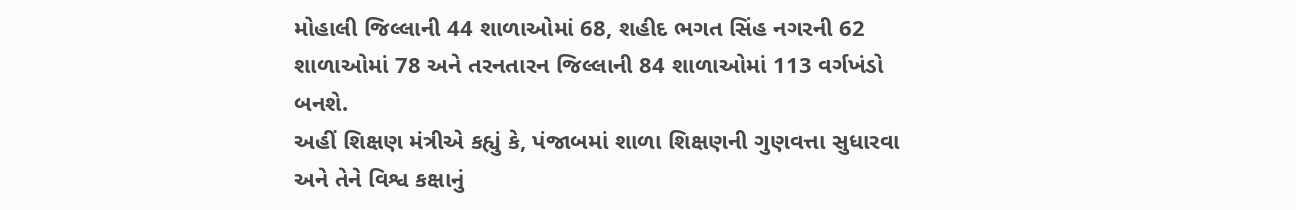મોહાલી જિલ્લાની 44 શાળાઓમાં 68, શહીદ ભગત સિંહ નગરની 62 શાળાઓમાં 78 અને તરનતારન જિલ્લાની 84 શાળાઓમાં 113 વર્ગખંડો બનશે.
અહીં શિક્ષણ મંત્રીએ કહ્યું કે, પંજાબમાં શાળા શિક્ષણની ગુણવત્તા સુધારવા અને તેને વિશ્વ કક્ષાનું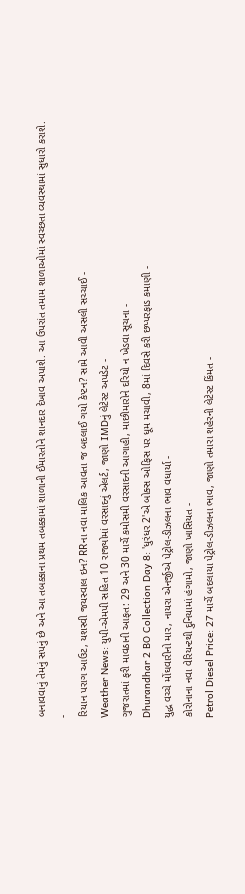બનાવવાનું તેમનું સપનું છે અને આ તબક્કાના પ્રથમ તબક્કામાં શાળાની ઈમારતોને શાનદાર દેખાવ અપાશે. આ ઉપરાંત તમામ શાળાઓમાં સ્વચ્છતા વ્યવસ્થામાં સુધારો કરાશે.
-
રિયાન પરાગ આઉટ, યશસ્વી જયસ્વાલ ઇન? RRના નવા માલિક આવતા જ બદલાઈ ગયો કેપ્ટન? સામે આવી અસલી સચ્ચાઈ -
Weather News: યુપી-એમપી સહિત 10 રાજ્યોમાં વરસાદનું એલર્ટ, જાણો IMDનું લેટેસ્ટ અપડેટ -
ગુજરાતમાં ફરી માવઠાની આફત: 29 અને 30 માર્ચે કમોસમી વરસાદની આગાહી, માછીમારોને દરિયો ન ખેડવા સૂચના -
Dhurandhar 2 BO Collection Day 8: 'ધુરંધર 2'એ બોક્સ ઓફિસ પર ધૂમ મચાવી, 8માં દિવસે કરી છપ્પરફાડ કમાણી -
યુદ્ધ વચ્ચે મોંઘવારીનો માર, નાયરા એનર્જીએ પેટ્રોલ-ડીઝલના ભાવ વધાર્યા -
કોરોનાના નવા વેરિયન્ટથી દુનિયામાં હંગામો, જાણો ખાસિયત -
Petrol Diesel Price: 27 માર્ચે બદલાયા પેટ્રોલ-ડીઝલના ભાવ, જાણો તમારા શહેરની લેટેસ્ટ કિંમત -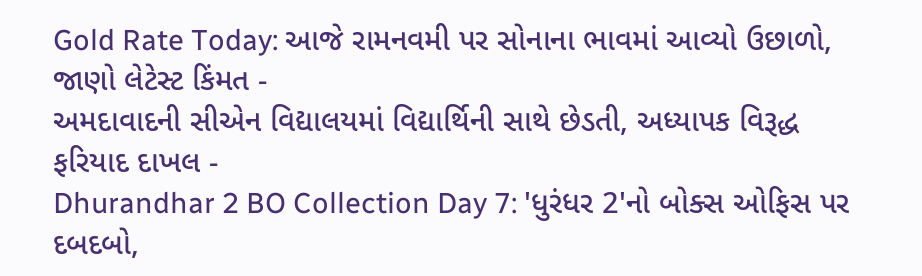Gold Rate Today: આજે રામનવમી પર સોનાના ભાવમાં આવ્યો ઉછાળો, જાણો લેટેસ્ટ કિંમત -
અમદાવાદની સીએન વિદ્યાલયમાં વિદ્યાર્થિની સાથે છેડતી, અધ્યાપક વિરૂદ્ધ ફરિયાદ દાખલ -
Dhurandhar 2 BO Collection Day 7: 'ધુરંધર 2'નો બોક્સ ઓફિસ પર દબદબો,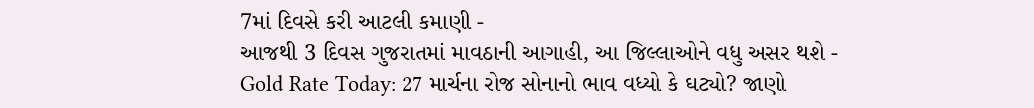7માં દિવસે કરી આટલી કમાણી -
આજથી 3 દિવસ ગુજરાતમાં માવઠાની આગાહી, આ જિલ્લાઓને વધુ અસર થશે -
Gold Rate Today: 27 માર્ચના રોજ સોનાનો ભાવ વધ્યો કે ઘટ્યો? જાણો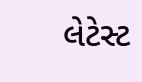લેટેસ્ટ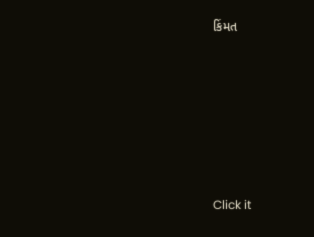કિંમત








Click it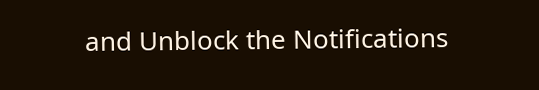and Unblock the Notifications